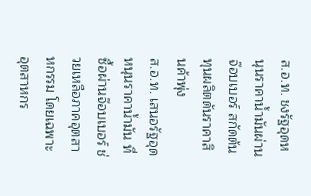ส.อ.ท. ชงรัฐอุดหนุนราคาน้ำมันผ่านจ๊อบเบอร์ สกัดต้นทุนผลิตดันราคาสินค้าพุ่ง
ส.อ.ท. เสนอรัฐอุดหนุนราคาน้ำมัน ที่ซื้อผ่านจ๊อบเบอร์ ช่วยเหลือภาคอุตสาหกรรม โดยเฉพาะอุตสาหกร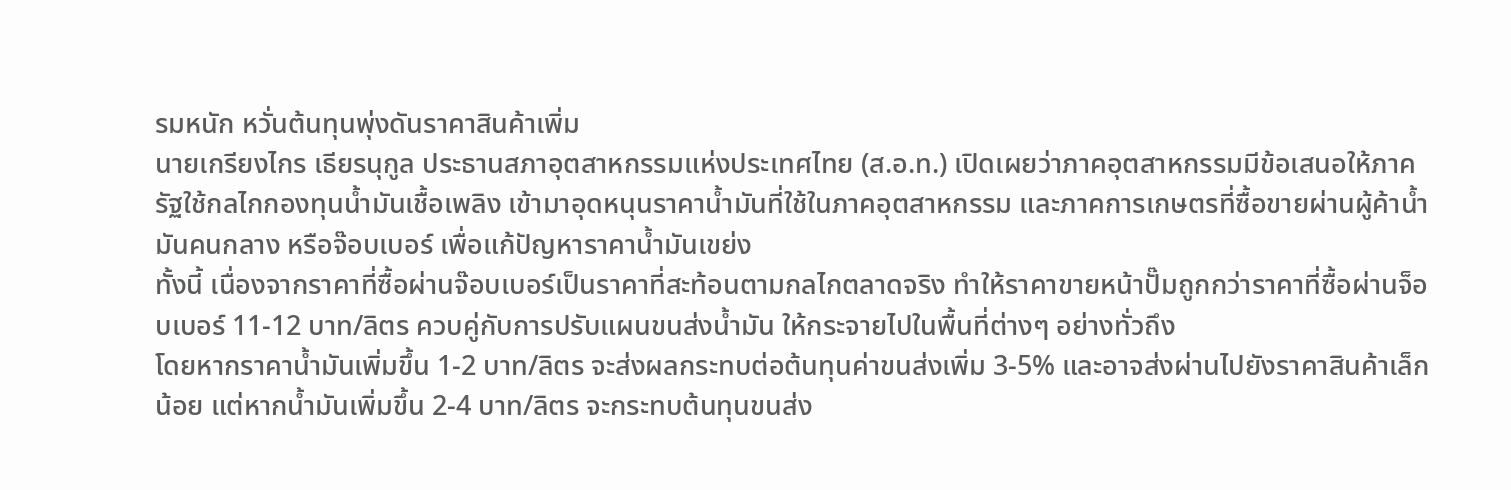รมหนัก หวั่นต้นทุนพุ่งดันราคาสินค้าเพิ่ม
นายเกรียงไกร เธียรนุกูล ประธานสภาอุตสาหกรรมแห่งประเทศไทย (ส.อ.ท.) เปิดเผยว่าภาคอุตสาหกรรมมีข้อเสนอให้ภาครัฐใช้กลไกกองทุนน้ำมันเชื้อเพลิง เข้ามาอุดหนุนราคาน้ำมันที่ใช้ในภาคอุตสาหกรรม และภาคการเกษตรที่ซื้อขายผ่านผู้ค้าน้ำมันคนกลาง หรือจ๊อบเบอร์ เพื่อแก้ปัญหาราคาน้ำมันเขย่ง
ทั้งนี้ เนื่องจากราคาที่ซื้อผ่านจ๊อบเบอร์เป็นราคาที่สะท้อนตามกลไกตลาดจริง ทำให้ราคาขายหน้าปั๊มถูกกว่าราคาที่ซื้อผ่านจ็อบเบอร์ 11-12 บาท/ลิตร ควบคู่กับการปรับแผนขนส่งน้ำมัน ให้กระจายไปในพื้นที่ต่างๆ อย่างทั่วถึง
โดยหากราคาน้ำมันเพิ่มขึ้น 1-2 บาท/ลิตร จะส่งผลกระทบต่อต้นทุนค่าขนส่งเพิ่ม 3-5% และอาจส่งผ่านไปยังราคาสินค้าเล็กน้อย แต่หากน้ำมันเพิ่มขึ้น 2-4 บาท/ลิตร จะกระทบต้นทุนขนส่ง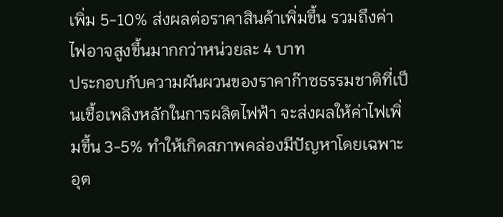เพิ่ม 5-10% ส่งผลต่อราคาสินค้าเพิ่มขึ้น รวมถึงค่าไฟอาจสูงขึ้นมากกว่าหน่วยละ 4 บาท
ประกอบกับความผันผวนของราคาก๊าซธรรมชาติที่เป็นเชื้อเพลิงหลักในการผลิตไฟฟ้า จะส่งผลให้ค่าไฟเพิ่มขึ้น 3-5% ทำให้เกิดสภาพคล่องมีปัญหาโดยเฉพาะอุต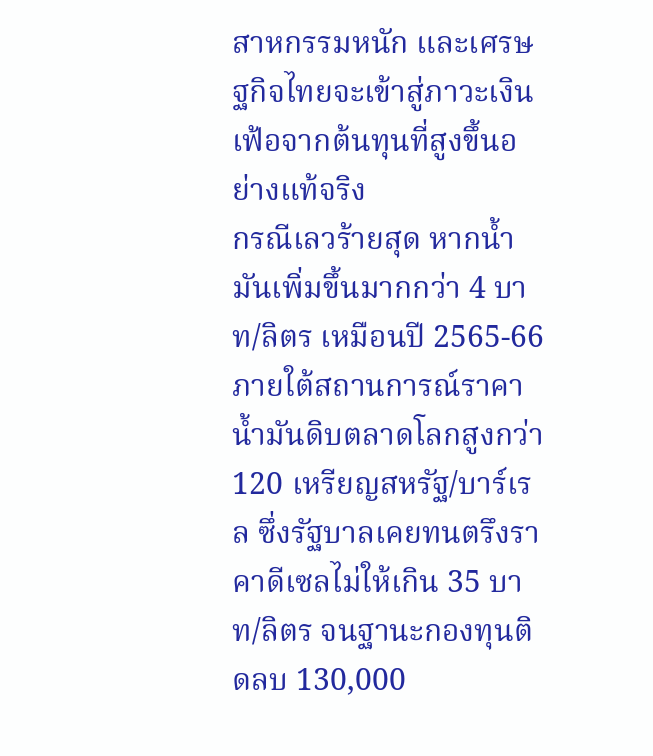สาหกรรมหนัก และเศรษฐกิจไทยจะเข้าสู่ภาวะเงินเฟ้อจากต้นทุนที่สูงขึ้นอย่างแท้จริง
กรณีเลวร้ายสุด หากน้ำมันเพิ่มขึ้นมากกว่า 4 บาท/ลิตร เหมือนปี 2565-66 ภายใต้สถานการณ์ราคาน้ำมันดิบตลาดโลกสูงกว่า 120 เหรียญสหรัฐ/บาร์เรล ซึ่งรัฐบาลเคยทนตรึงราคาดีเซลไม่ให้เกิน 35 บาท/ลิตร จนฐานะกองทุนติดลบ 130,000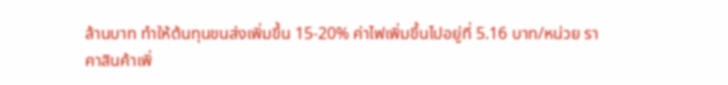ล้านบาท ทำให้ต้นทุนขนส่งเพิ่มขึ้น 15-20% ค่าไฟเพิ่มขึ้นไปอยู่ที่ 5.16 บาท/หน่วย ราคาสินค้าเพิ่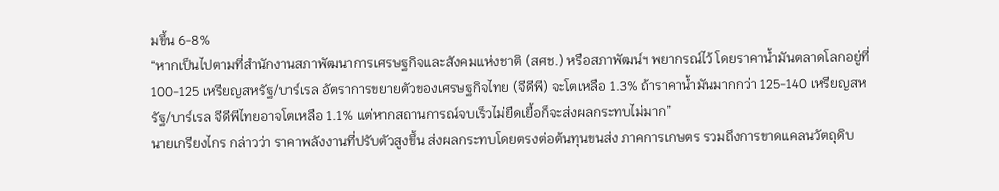มขึ้น 6-8%
“หากเป็นไปตามที่สำนักงานสภาพัฒนาการเศรษฐกิจและสังคมแห่งชาติ (สศช.) หรือสภาพัฒน์ฯ พยากรณ์ไว้ โดยราคาน้ำมันตลาดโลกอยู่ที่ 100-125 เหรียญสหรัฐ/บาร์เรล อัตราการขยายตัวของเศรษฐกิจไทย (จีดีพี) จะโตเหลือ 1.3% ถ้าราคาน้ำมันมากกว่า 125-140 เหรียญสหรัฐ/บาร์เรล จีดีพีไทยอาจโตเหลือ 1.1% แต่หากสถานการณ์จบเร็วไม่ยืดเยื้อก็จะส่งผลกระทบไม่มาก”
นายเกรียงไกร กล่าวว่า ราคาพลังงานที่ปรับตัวสูงขึ้น ส่งผลกระทบโดยตรงต่อต้นทุนขนส่ง ภาคการเกษตร รวมถึงการขาดแคลนวัตถุดิบ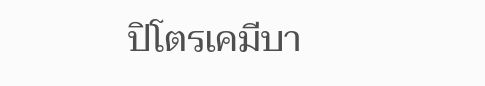ปิโตรเคมีบา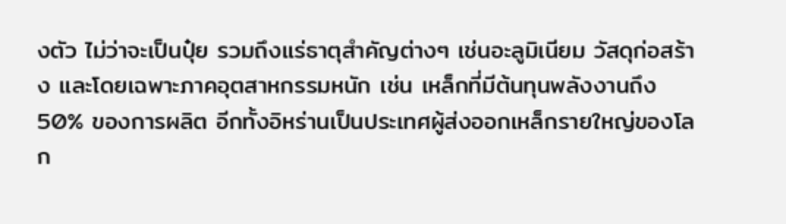งตัว ไม่ว่าจะเป็นปุ๋ย รวมถึงแร่ธาตุสำคัญต่างๆ เช่นอะลูมิเนียม วัสดุก่อสร้าง และโดยเฉพาะภาคอุตสาหกรรมหนัก เช่น เหล็กที่มีต้นทุนพลังงานถึง 50% ของการผลิต อีกทั้งอิหร่านเป็นประเทศผู้ส่งออกเหล็กรายใหญ่ของโลก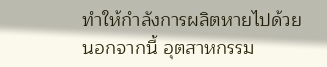ทำให้กำลังการผลิตหายไปด้วย
นอกจากนี้ อุตสาหกรรม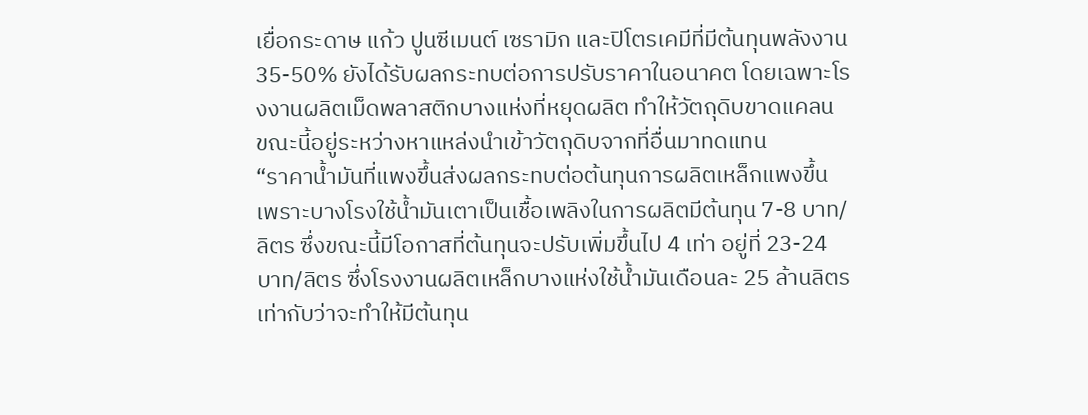เยื่อกระดาษ แก้ว ปูนซีเมนต์ เซรามิก และปิโตรเคมีที่มีต้นทุนพลังงาน 35-50% ยังได้รับผลกระทบต่อการปรับราคาในอนาคต โดยเฉพาะโรงงานผลิตเม็ดพลาสติกบางแห่งที่หยุดผลิต ทำให้วัตถุดิบขาดแคลน ขณะนี้อยู่ระหว่างหาแหล่งนำเข้าวัตถุดิบจากที่อื่นมาทดแทน
“ราคาน้ำมันที่แพงขึ้นส่งผลกระทบต่อต้นทุนการผลิตเหล็กแพงขึ้น เพราะบางโรงใช้น้ำมันเตาเป็นเชื้อเพลิงในการผลิตมีต้นทุน 7-8 บาท/ลิตร ซึ่งขณะนี้มีโอกาสที่ต้นทุนจะปรับเพิ่มขึ้นไป 4 เท่า อยู่ที่ 23-24 บาท/ลิตร ซึ่งโรงงานผลิตเหล็กบางแห่งใช้น้ำมันเดือนละ 25 ล้านลิตร เท่ากับว่าจะทำให้มีต้นทุน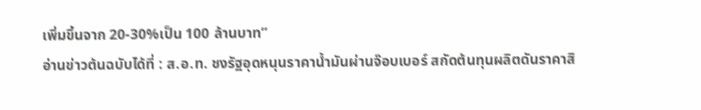เพิ่มขึ้นจาก 20-30%เป็น 100 ล้านบาท”
อ่านข่าวต้นฉบับได้ที่ : ส.อ.ท. ชงรัฐอุดหนุนราคาน้ำมันผ่านจ๊อบเบอร์ สกัดต้นทุนผลิตดันราคาสิ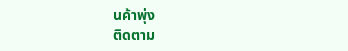นค้าพุ่ง
ติดตาม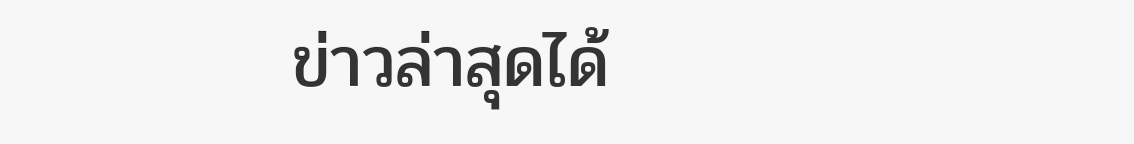ข่าวล่าสุดได้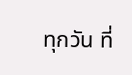ทุกวัน ที่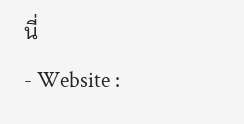นี่
- Website :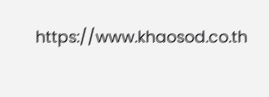https://www.khaosod.co.th